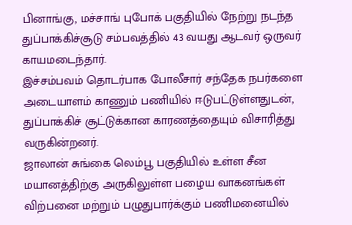பினாங்கு, மச்சாங் புபோக் பகுதியில் நேற்று நடந்த துப்பாக்கிச்சூடு சம்பவத்தில் 43 வயது ஆடவர் ஒருவர் காயமடைந்தார்.
இச்சம்பவம் தொடர்பாக போலீசார் சந்தேக நபர்களை அடையாளம் காணும் பணியில் ஈடுபட்டுள்ளதுடன், துப்பாக்கிச் சூட்டுக்கான காரணத்தையும் விசாரித்து வருகின்றனர்.
ஜாலான் சுங்கை லெம்பூ பகுதியில் உள்ள சீன மயானத்திற்கு அருகிலுள்ள பழைய வாகனங்கள் விற்பனை மற்றும் பழுதுபார்க்கும் பணிமனையில்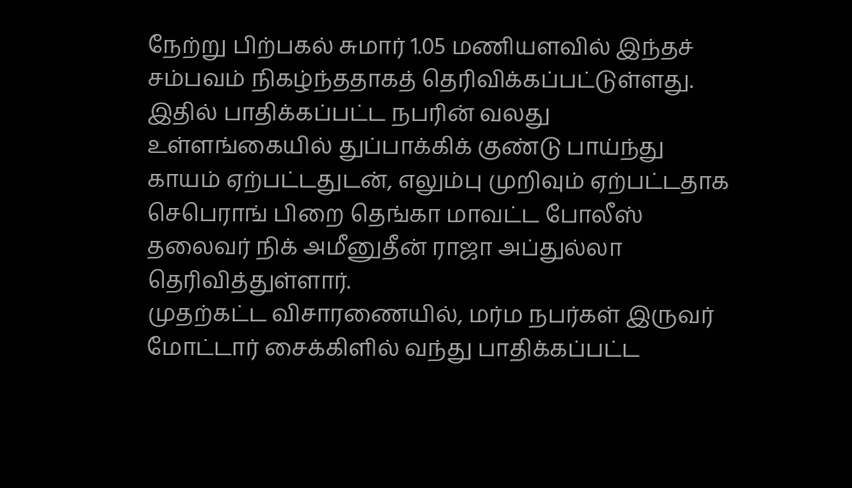நேற்று பிற்பகல் சுமார் 1.05 மணியளவில் இந்தச் சம்பவம் நிகழ்ந்ததாகத் தெரிவிக்கப்பட்டுள்ளது.
இதில் பாதிக்கப்பட்ட நபரின் வலது உள்ளங்கையில் துப்பாக்கிக் குண்டு பாய்ந்து காயம் ஏற்பட்டதுடன், எலும்பு முறிவும் ஏற்பட்டதாக செபெராங் பிறை தெங்கா மாவட்ட போலீஸ் தலைவர் நிக் அமீனுதீன் ராஜா அப்துல்லா தெரிவித்துள்ளார்.
முதற்கட்ட விசாரணையில், மர்ம நபர்கள் இருவர் மோட்டார் சைக்கிளில் வந்து பாதிக்கப்பட்ட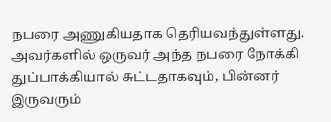நபரை அணுகியதாக தெரியவந்துள்ளது.
அவர்களில் ஒருவர் அந்த நபரை நோக்கி துப்பாக்கியால் சுட்டதாகவும், பின்னர் இருவரும்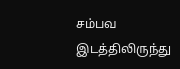சம்பவ இடத்திலிருந்து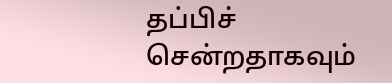தப்பிச் சென்றதாகவும்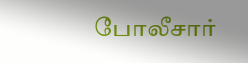போலீசார்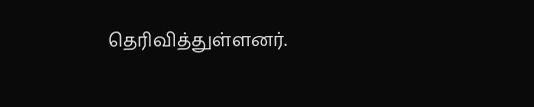தெரிவித்துள்ளனர்.